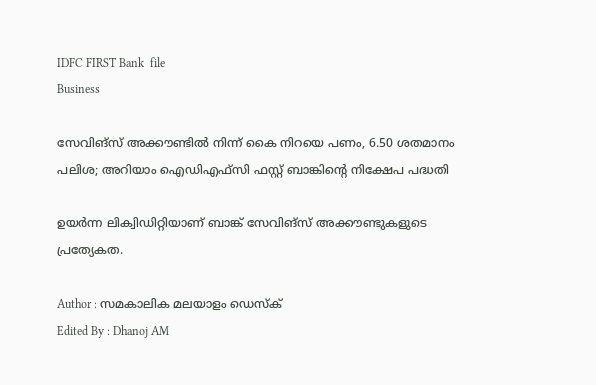IDFC FIRST Bank  file
Business

സേവിങ്സ് അക്കൗണ്ടിൽ നിന്ന് കൈ നിറയെ പണം, 6.50 ശതമാനം പലിശ; അറിയാം ഐഡിഎഫ്‌സി ഫസ്റ്റ് ബാങ്കിന്റെ നിക്ഷേപ പദ്ധതി

ഉയര്‍ന്ന ലിക്വിഡിറ്റിയാണ് ബാങ്ക് സേവിങ്‌സ് അക്കൗണ്ടുകളുടെ പ്രത്യേകത.

Author : സമകാലിക മലയാളം ഡെസ്ക്
Edited By : Dhanoj AM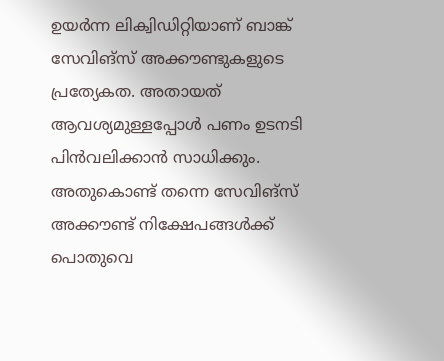ഉയര്‍ന്ന ലിക്വിഡിറ്റിയാണ് ബാങ്ക് സേവിങ്‌സ് അക്കൗണ്ടുകളുടെ പ്രത്യേകത. അതായത് ആവശ്യമുള്ളപ്പോള്‍ പണം ഉടനടി പിന്‍വലിക്കാന്‍ സാധിക്കും. അതുകൊണ്ട് തന്നെ സേവിങ്‌സ് അക്കൗണ്ട് നിക്ഷേപങ്ങള്‍ക്ക് പൊതുവെ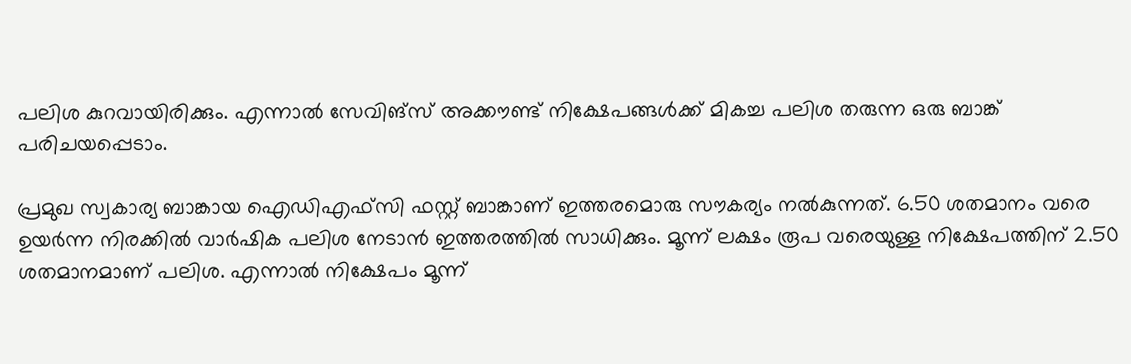പലിശ കുറവായിരിക്കും. എന്നാല്‍ സേവിങ്‌സ് അക്കൗണ്ട് നിക്ഷേപങ്ങള്‍ക്ക് മികച്ച പലിശ തരുന്ന ഒരു ബാങ്ക് പരിചയപ്പെടാം.

പ്രമുഖ സ്വകാര്യ ബാങ്കായ ഐഡിഎഫ്‌സി ഫസ്റ്റ് ബാങ്കാണ് ഇത്തരമൊരു സൗകര്യം നല്‍കുന്നത്. 6.50 ശതമാനം വരെ ഉയര്‍ന്ന നിരക്കില്‍ വാര്‍ഷിക പലിശ നേടാന്‍ ഇത്തരത്തില്‍ സാധിക്കും. മൂന്ന് ലക്ഷം രൂപ വരെയുള്ള നിക്ഷേപത്തിന് 2.50 ശതമാനമാണ് പലിശ. എന്നാല്‍ നിക്ഷേപം മൂന്ന്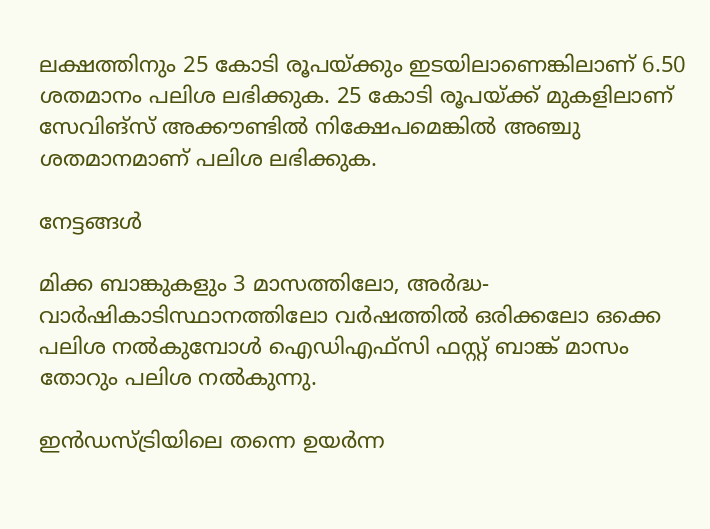ലക്ഷത്തിനും 25 കോടി രൂപയ്ക്കും ഇടയിലാണെങ്കിലാണ് 6.50 ശതമാനം പലിശ ലഭിക്കുക. 25 കോടി രൂപയ്ക്ക് മുകളിലാണ് സേവിങ്‌സ് അക്കൗണ്ടില്‍ നിക്ഷേപമെങ്കില്‍ അഞ്ചു ശതമാനമാണ് പലിശ ലഭിക്കുക.

നേട്ടങ്ങള്‍

മിക്ക ബാങ്കുകളും 3 മാസത്തിലോ, അര്‍ദ്ധ-വാര്‍ഷികാടിസ്ഥാനത്തിലോ വര്‍ഷത്തില്‍ ഒരിക്കലോ ഒക്കെ പലിശ നല്‍കുമ്പോള്‍ ഐഡിഎഫ്‌സി ഫസ്റ്റ് ബാങ്ക് മാസം തോറും പലിശ നല്‍കുന്നു.

ഇന്‍ഡസ്ട്രിയിലെ തന്നെ ഉയര്‍ന്ന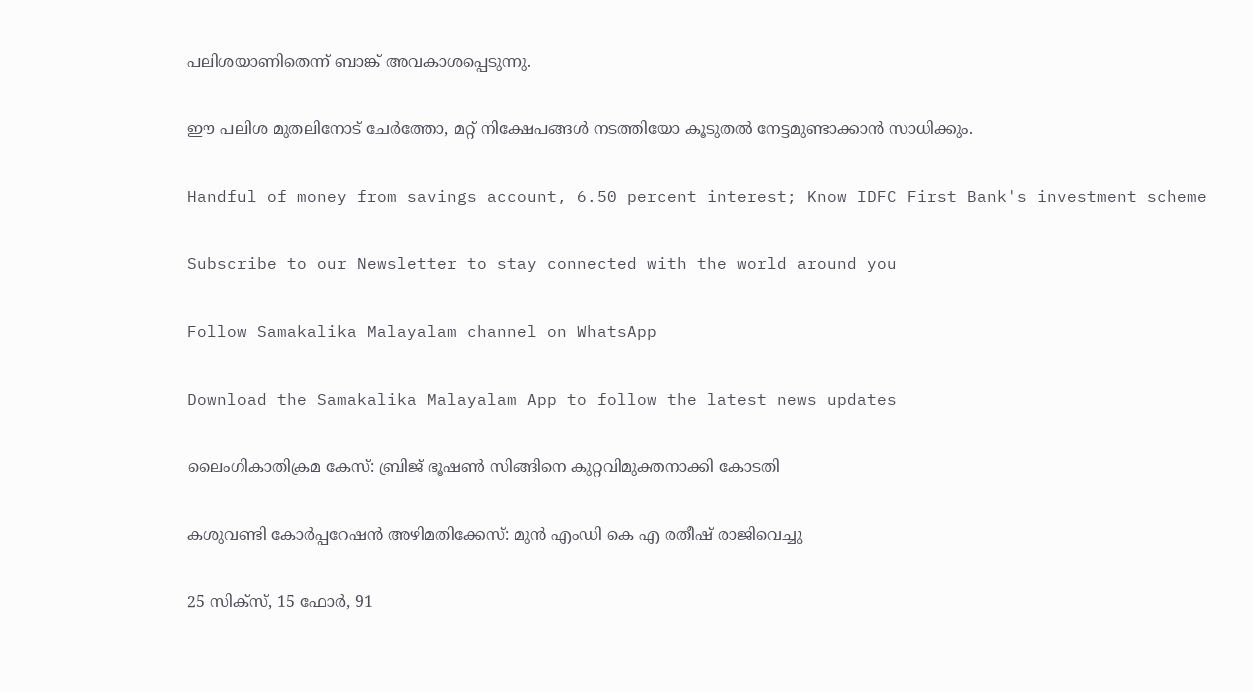പലിശയാണിതെന്ന് ബാങ്ക് അവകാശപ്പെടുന്നു.

ഈ പലിശ മുതലിനോട് ചേര്‍ത്തോ, മറ്റ് നിക്ഷേപങ്ങള്‍ നടത്തിയോ കൂടുതല്‍ നേട്ടമുണ്ടാക്കാന്‍ സാധിക്കും.

Handful of money from savings account, 6.50 percent interest; Know IDFC First Bank's investment scheme

Subscribe to our Newsletter to stay connected with the world around you

Follow Samakalika Malayalam channel on WhatsApp

Download the Samakalika Malayalam App to follow the latest news updates

ലൈംഗികാതിക്രമ കേസ്: ബ്രിജ് ഭൂഷണ്‍ സിങ്ങിനെ കുറ്റവിമുക്തനാക്കി കോടതി

കശുവണ്ടി കോര്‍പ്പറേഷന്‍ അഴിമതിക്കേസ്: മുന്‍ എംഡി കെ എ രതീഷ് രാജിവെച്ചു

25 സിക്സ്, 15 ഫോർ, 91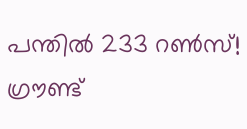പന്തിൽ 233 റൺസ്! ഗ്രൗണ്ട്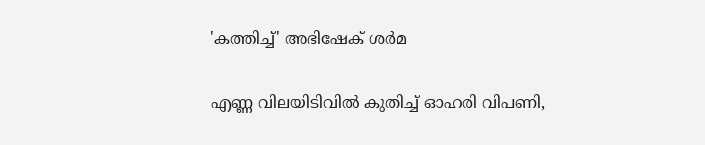'കത്തിച്ച്' അഭിഷേക് ശർമ

എണ്ണ വിലയിടിവില്‍ കുതിച്ച് ഓഹരി വിപണി,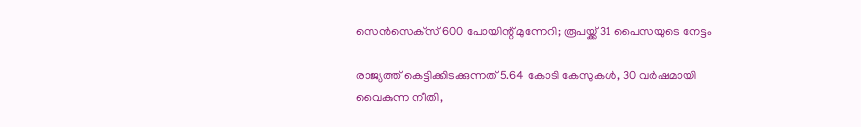സെന്‍സെക്‌സ് 600 പോയിന്റ് മുന്നേറി; രൂപയ്ക്ക് 31 പൈസയുടെ നേട്ടം

രാജ്യത്ത് കെട്ടിക്കിടക്കുന്നത് 5.64 കോടി കേസുകള്‍, 30 വര്‍ഷമായി വൈകുന്ന നീതി,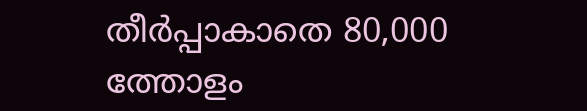തീര്‍പ്പാകാതെ 80,000 ത്തോളം